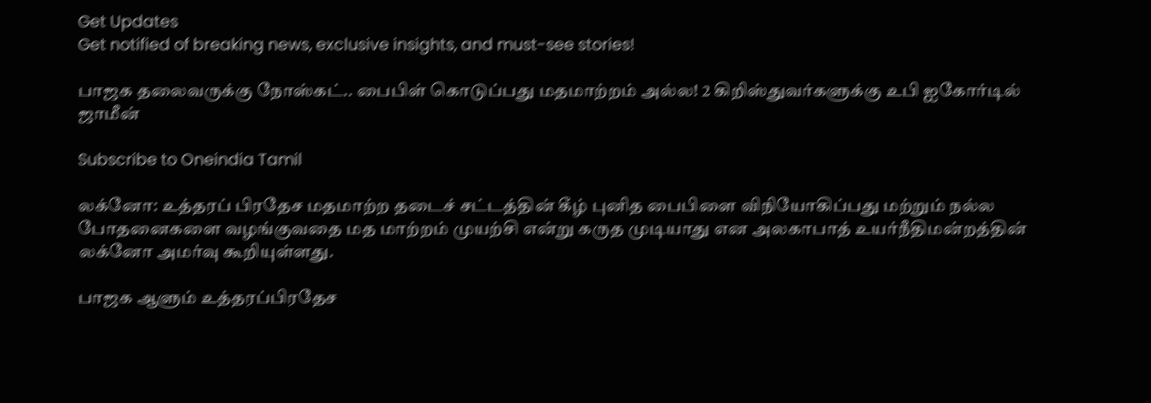Get Updates
Get notified of breaking news, exclusive insights, and must-see stories!

பாஜக தலைவருக்கு நோஸ்கட்.. பைபிள் கொடுப்பது மதமாற்றம் அல்ல! 2 கிறிஸ்துவர்களுக்கு உபி ஐகோர்டில் ஜாமீன்

Subscribe to Oneindia Tamil

லக்னோ: உத்தரப் பிரதேச மதமாற்ற தடைச் சட்டத்தின் கீழ் புனித பைபிளை விநியோகிப்பது மற்றும் நல்ல போதனைகளை வழங்குவதை மத மாற்றம் முயற்சி என்று கருத முடியாது என அலகாபாத் உயர்நீதிமன்றத்தின் லக்னோ அமர்வு கூறியுள்ளது.

பாஜக ஆளும் உத்தரப்பிரதேச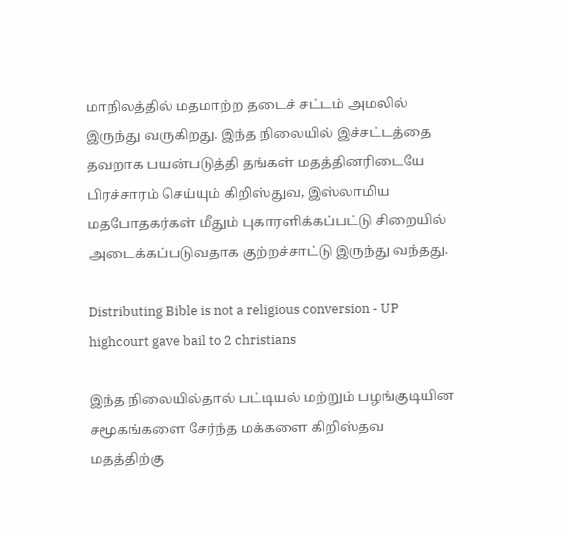மாநிலத்தில் மதமாற்ற தடைச் சட்டம் அமலில் இருந்து வருகிறது. இந்த நிலையில் இச்சட்டத்தை தவறாக பயன்படுத்தி தங்கள் மதத்தினரிடையே பிரச்சாரம் செய்யும் கிறிஸ்துவ, இஸ்லாமிய மதபோதகர்கள் மீதும் புகாரளிக்கப்பட்டு சிறையில் அடைக்கப்படுவதாக குற்றச்சாட்டு இருந்து வந்தது.

Distributing Bible is not a religious conversion - UP highcourt gave bail to 2 christians

இந்த நிலையில்தால் பட்டியல் மற்றும் பழங்குடியின சமூகங்களை சேர்ந்த மக்களை கிறிஸ்தவ மதத்திற்கு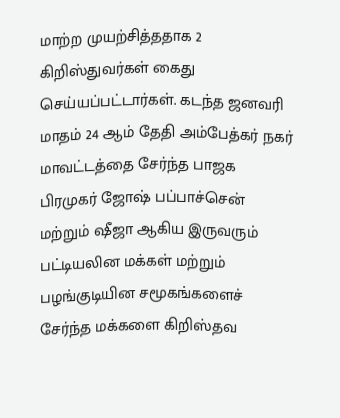மாற்ற முயற்சித்ததாக 2 கிறிஸ்துவர்கள் கைது செய்யப்பட்டார்கள். கடந்த ஜனவரி மாதம் 24 ஆம் தேதி அம்பேத்கர் நகர் மாவட்டத்தை சேர்ந்த பாஜக பிரமுகர் ஜோஷ் பப்பாச்சென் மற்றும் ஷீஜா ஆகிய இருவரும் பட்டியலின மக்கள் மற்றும் பழங்குடியின சமூகங்களைச் சேர்ந்த மக்களை கிறிஸ்தவ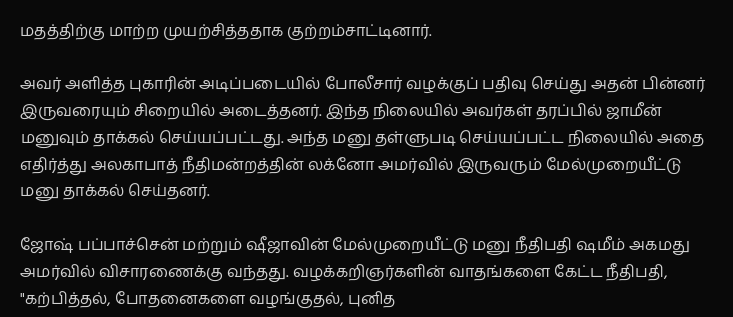மதத்திற்கு மாற்ற முயற்சித்ததாக குற்றம்சாட்டினார்.

அவர் அளித்த புகாரின் அடிப்படையில் போலீசார் வழக்குப் பதிவு செய்து அதன் பின்னர் இருவரையும் சிறையில் அடைத்தனர். இந்த நிலையில் அவர்கள் தரப்பில் ஜாமீன் மனுவும் தாக்கல் செய்யப்பட்டது. அந்த மனு தள்ளுபடி செய்யப்பட்ட நிலையில் அதை எதிர்த்து அலகாபாத் நீதிமன்றத்தின் லக்னோ அமர்வில் இருவரும் மேல்முறையீட்டு மனு தாக்கல் செய்தனர்.

ஜோஷ் பப்பாச்சென் மற்றும் ஷீஜாவின் மேல்முறையீட்டு மனு நீதிபதி ஷமீம் அகமது அமர்வில் விசாரணைக்கு வந்தது. வழக்கறிஞர்களின் வாதங்களை கேட்ட நீதிபதி, "கற்பித்தல், போதனைகளை வழங்குதல், புனித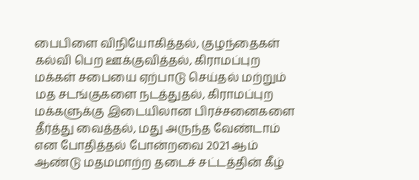பைபிளை விநியோகித்தல், குழந்தைகள் கல்வி பெற ஊக்குவித்தல், கிராமப்புற மக்கள் சபையை ஏற்பாடு செய்தல் மற்றும் மத சடங்குகளை நடத்துதல், கிராமப்புற மக்களுக்கு இடையிலான பிரச்சனைகளை தீர்த்து வைத்தல், மது அருந்த வேண்டாம் என போதித்தல் போன்றவை 2021 ஆம் ஆண்டு மதமமாற்ற தடைச் சட்டத்தின் கீழ்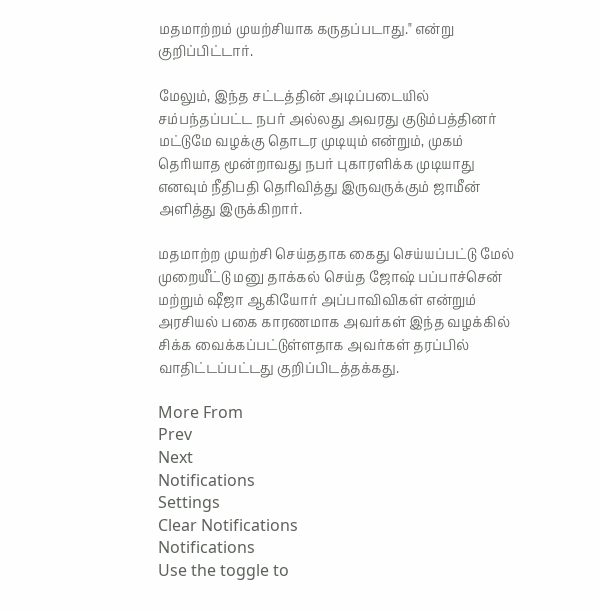மதமாற்றம் முயற்சியாக கருதப்படாது." என்று குறிப்பிட்டார்.

மேலும், இந்த சட்டத்தின் அடிப்படையில் சம்பந்தப்பட்ட நபர் அல்லது அவரது குடும்பத்தினர் மட்டுமே வழக்கு தொடர முடியும் என்றும், முகம் தெரியாத மூன்றாவது நபர் புகாரளிக்க முடியாது எனவும் நீதிபதி தெரிவித்து இருவருக்கும் ஜாமீன் அளித்து இருக்கிறார்.

மதமாற்ற முயற்சி செய்ததாக கைது செய்யப்பட்டு மேல் முறையீட்டு மனு தாக்கல் செய்த ஜோஷ் பப்பாச்சென் மற்றும் ஷீஜா ஆகியோர் அப்பாவிவிகள் என்றும் அரசியல் பகை காரணமாக அவர்கள் இந்த வழக்கில் சிக்க வைக்கப்பட்டுள்ளதாக அவர்கள் தரப்பில் வாதிட்டப்பட்டது குறிப்பிடத்தக்கது.

More From
Prev
Next
Notifications
Settings
Clear Notifications
Notifications
Use the toggle to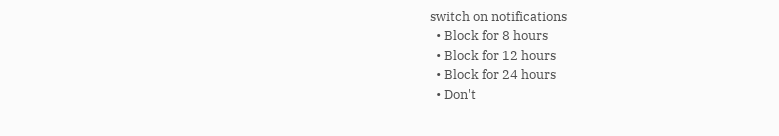switch on notifications
  • Block for 8 hours
  • Block for 12 hours
  • Block for 24 hours
  • Don't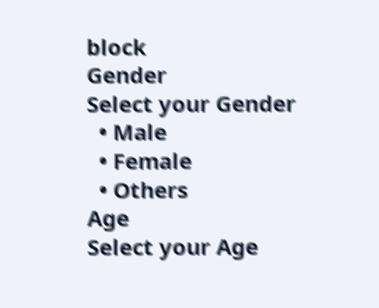block
Gender
Select your Gender
  • Male
  • Female
  • Others
Age
Select your Age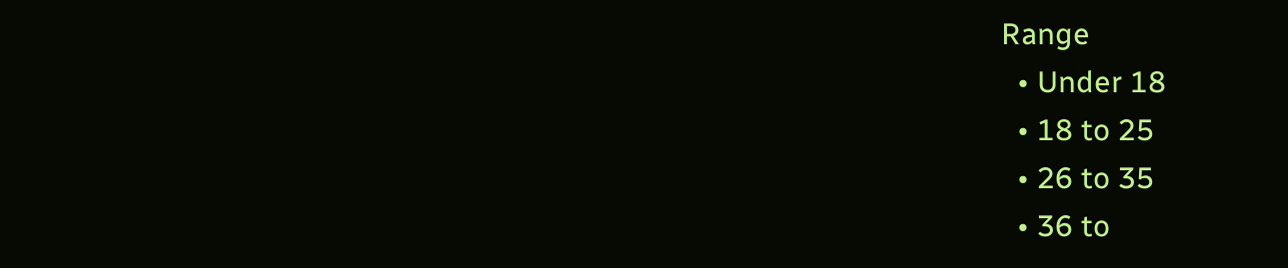Range
  • Under 18
  • 18 to 25
  • 26 to 35
  • 36 to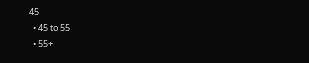45
  • 45 to 55
  • 55+